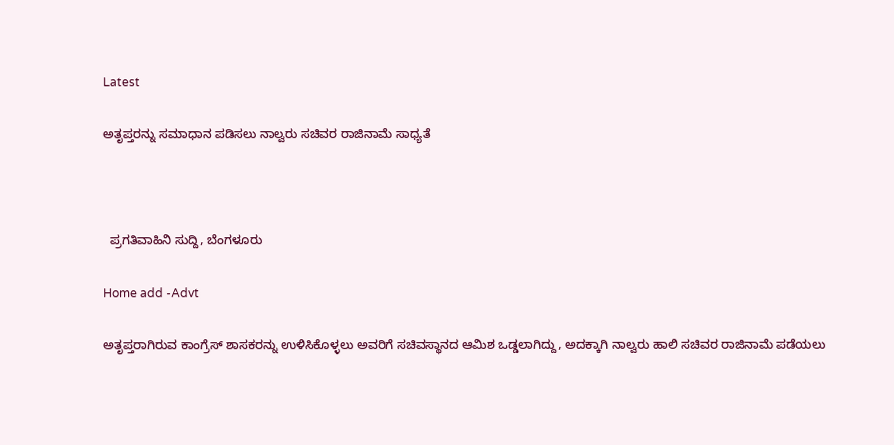Latest

ಅತೃಪ್ತರನ್ನು ಸಮಾಧಾನ ಪಡಿಸಲು ನಾಲ್ವರು ಸಚಿವರ ರಾಜಿನಾಮೆ ಸಾಧ್ಯತೆ



  ಪ್ರಗತಿವಾಹಿನಿ ಸುದ್ದಿ, ಬೆಂಗಳೂರು

Home add -Advt

ಅತೃಪ್ತರಾಗಿರುವ ಕಾಂಗ್ರೆಸ್ ಶಾಸಕರನ್ನು ಉಳಿಸಿಕೊಳ್ಳಲು ಅವರಿಗೆ ಸಚಿವಸ್ಥಾನದ ಆಮಿಶ ಒಡ್ಡಲಾಗಿದ್ದು, ಅದಕ್ಕಾಗಿ ನಾಲ್ವರು ಹಾಲಿ ಸಚಿವರ ರಾಜಿನಾಮೆ ಪಡೆಯಲು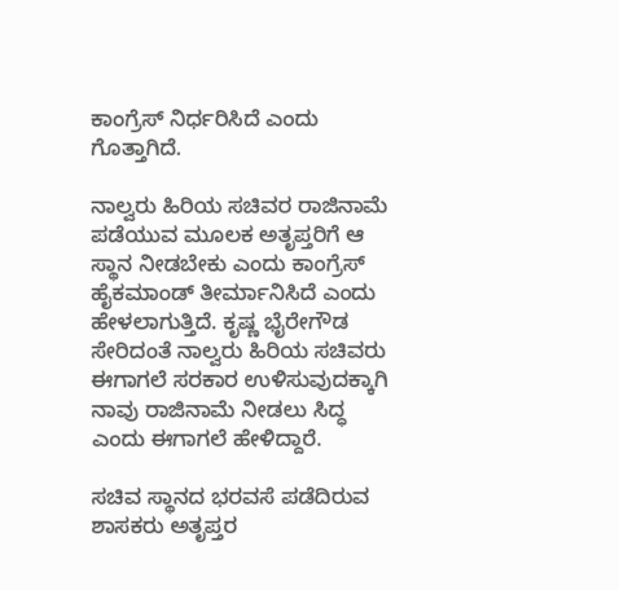ಕಾಂಗ್ರೆಸ್ ನಿರ್ಧರಿಸಿದೆ ಎಂದು ಗೊತ್ತಾಗಿದೆ.

ನಾಲ್ವರು ಹಿರಿಯ ಸಚಿವರ ರಾಜಿನಾಮೆ ಪಡೆಯುವ ಮೂಲಕ ಅತೃಪ್ತರಿಗೆ ಆ ಸ್ಥಾನ ನೀಡಬೇಕು ಎಂದು ಕಾಂಗ್ರೆಸ್ ಹೈಕಮಾಂಡ್ ತೀರ್ಮಾನಿಸಿದೆ ಎಂದು ಹೇಳಲಾಗುತ್ತಿದೆ. ಕೃಷ್ಣ ಭೈರೇಗೌಡ ಸೇರಿದಂತೆ ನಾಲ್ವರು ಹಿರಿಯ ಸಚಿವರು ಈಗಾಗಲೆ ಸರಕಾರ ಉಳಿಸುವುದಕ್ಕಾಗಿ ನಾವು ರಾಜಿನಾಮೆ ನೀಡಲು ಸಿದ್ಧ ಎಂದು ಈಗಾಗಲೆ ಹೇಳಿದ್ದಾರೆ.

ಸಚಿವ ಸ್ಥಾನದ ಭರವಸೆ ಪಡೆದಿರುವ ಶಾಸಕರು ಅತೃಪ್ತರ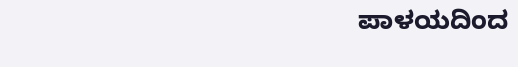ಪಾಳಯದಿಂದ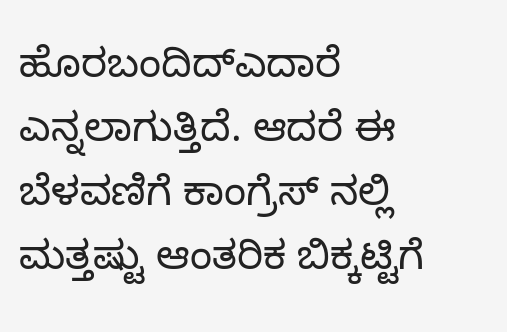ಹೊರಬಂದಿದ್ಎದಾರೆ ಎನ್ನಲಾಗುತ್ತಿದೆ. ಆದರೆ ಈ ಬೆಳವಣಿಗೆ ಕಾಂಗ್ರೆಸ್ ನಲ್ಲಿ ಮತ್ತಷ್ಟು ಆಂತರಿಕ ಬಿಕ್ಕಟ್ಟಿಗೆ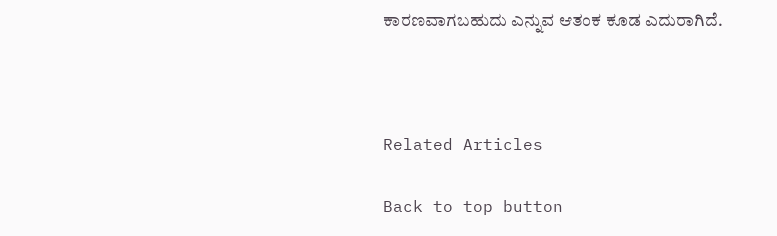ಕಾರಣವಾಗಬಹುದು ಎನ್ನುವ ಆತಂಕ ಕೂಡ ಎದುರಾಗಿದೆ.



Related Articles

Back to top button